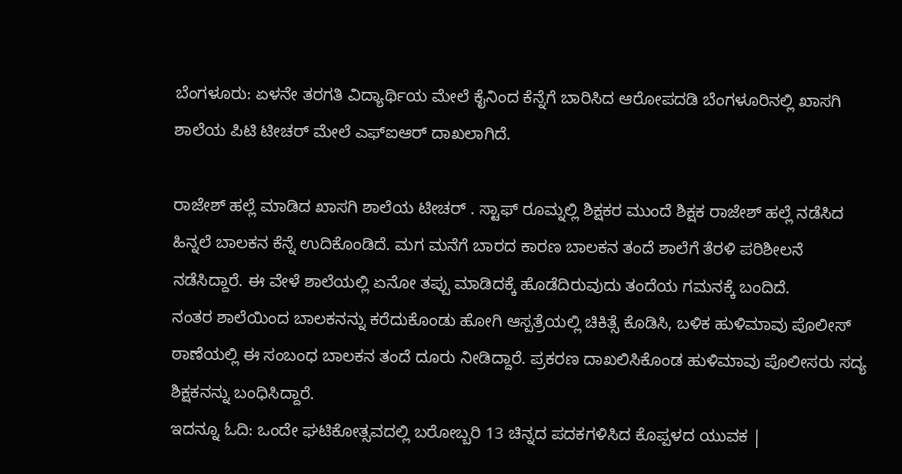ಬೆಂಗಳೂರು: ಏಳನೇ ತರಗತಿ ವಿದ್ಯಾರ್ಥಿಯ ಮೇಲೆ ಕೈನಿಂದ ಕೆನ್ನೆಗೆ ಬಾರಿಸಿದ ಆರೋಪದಡಿ ಬೆಂಗಳೂರಿನಲ್ಲಿ ಖಾಸಗಿ ಶಾಲೆಯ ಪಿಟಿ ಟೀಚರ್ ಮೇಲೆ ಎಫ್ಐಆರ್ ದಾಖಲಾಗಿದೆ.

ರಾಜೇಶ್ ಹಲ್ಲೆ ಮಾಡಿದ ಖಾಸಗಿ ಶಾಲೆಯ ಟೀಚರ್ . ಸ್ಟಾಫ್ ರೂಮ್ನಲ್ಲಿ ಶಿಕ್ಷಕರ ಮುಂದೆ ಶಿಕ್ಷಕ ರಾಜೇಶ್ ಹಲ್ಲೆ ನಡೆಸಿದ ಹಿನ್ನಲೆ ಬಾಲಕನ ಕೆನ್ನೆ ಉದಿಕೊಂಡಿದೆ. ಮಗ ಮನೆಗೆ ಬಾರದ ಕಾರಣ ಬಾಲಕನ ತಂದೆ ಶಾಲೆಗೆ ತೆರಳಿ ಪರಿಶೀಲನೆ ನಡೆಸಿದ್ದಾರೆ. ಈ ವೇಳೆ ಶಾಲೆಯಲ್ಲಿ ಏನೋ ತಪ್ಪು ಮಾಡಿದಕ್ಕೆ ಹೊಡೆದಿರುವುದು ತಂದೆಯ ಗಮನಕ್ಕೆ ಬಂದಿದೆ.
ನಂತರ ಶಾಲೆಯಿಂದ ಬಾಲಕನನ್ನು ಕರೆದುಕೊಂಡು ಹೋಗಿ ಆಸ್ಪತ್ರೆಯಲ್ಲಿ ಚಿಕಿತ್ಸೆ ಕೊಡಿಸಿ, ಬಳಿಕ ಹುಳಿಮಾವು ಪೊಲೀಸ್ ಠಾಣೆಯಲ್ಲಿ ಈ ಸಂಬಂಧ ಬಾಲಕನ ತಂದೆ ದೂರು ನೀಡಿದ್ದಾರೆ. ಪ್ರಕರಣ ದಾಖಲಿಸಿಕೊಂಡ ಹುಳಿಮಾವು ಪೊಲೀಸರು ಸದ್ಯ ಶಿಕ್ಷಕನನ್ನು ಬಂಧಿಸಿದ್ದಾರೆ.
ಇದನ್ನೂ ಓದಿ: ಒಂದೇ ಘಟಿಕೋತ್ಸವದಲ್ಲಿ ಬರೋಬ್ಬರಿ 13 ಚಿನ್ನದ ಪದಕಗಳಿಸಿದ ಕೊಪ್ಪಳದ ಯುವಕ |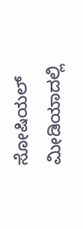ಸೋಷಿಯಲ್ ಮೀಡಿಯಾದಲ್ಲಿ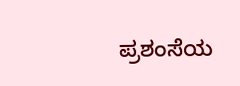ಪ್ರಶಂಸೆಯ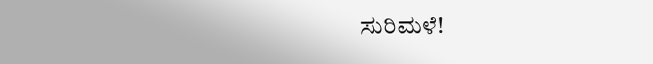ಸುರಿಮಳೆ!